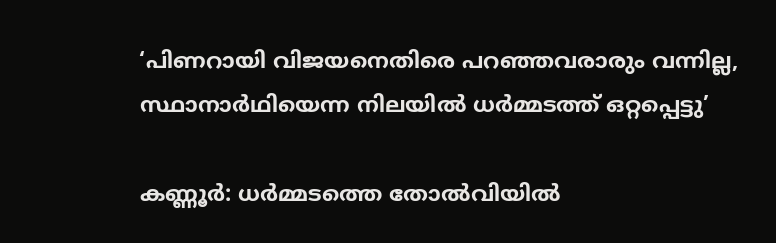‘പിണറായി വിജയനെതിരെ പറഞ്ഞവരാരും വന്നില്ല, സ്ഥാനാര്‍ഥിയെന്ന നിലയില്‍ ധര്‍മ്മടത്ത് ഒറ്റപ്പെട്ടു’

കണ്ണൂര്‍: ധര്‍മ്മടത്തെ തോല്‍വിയില്‍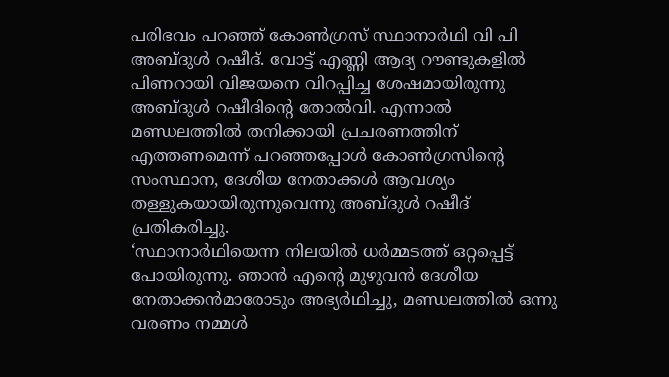പരിഭവം പറഞ്ഞ് കോണ്‍ഗ്രസ് സ്ഥാനാര്‍ഥി വി പി അബ്ദുള്‍ റഷീദ്. വോട്ട് എണ്ണി ആദ്യ റൗണ്ടുകളില്‍ പിണറായി വിജയനെ വിറപ്പിച്ച ശേഷമായിരുന്നു അബ്ദുള്‍ റഷീദിന്റെ തോല്‍വി. എന്നാല്‍ മണ്ഡലത്തില്‍ തനിക്കായി പ്രചരണത്തിന് എത്തണമെന്ന് പറഞ്ഞപ്പോള്‍ കോണ്‍ഗ്രസിന്റെ സംസ്ഥാന, ദേശീയ നേതാക്കള്‍ ആവശ്യം തള്ളുകയായിരുന്നുവെന്നു അബ്ദുള്‍ റഷീദ് പ്രതികരിച്ചു.
‘സ്ഥാനാര്‍ഥിയെന്ന നിലയില്‍ ധര്‍മ്മടത്ത് ഒറ്റപ്പെട്ട് പോയിരുന്നു. ഞാന്‍ എന്റെ മുഴുവന്‍ ദേശീയ നേതാക്കന്‍മാരോടും അഭ്യര്‍ഥിച്ചു, മണ്ഡലത്തില്‍ ഒന്നു വരണം നമ്മള്‍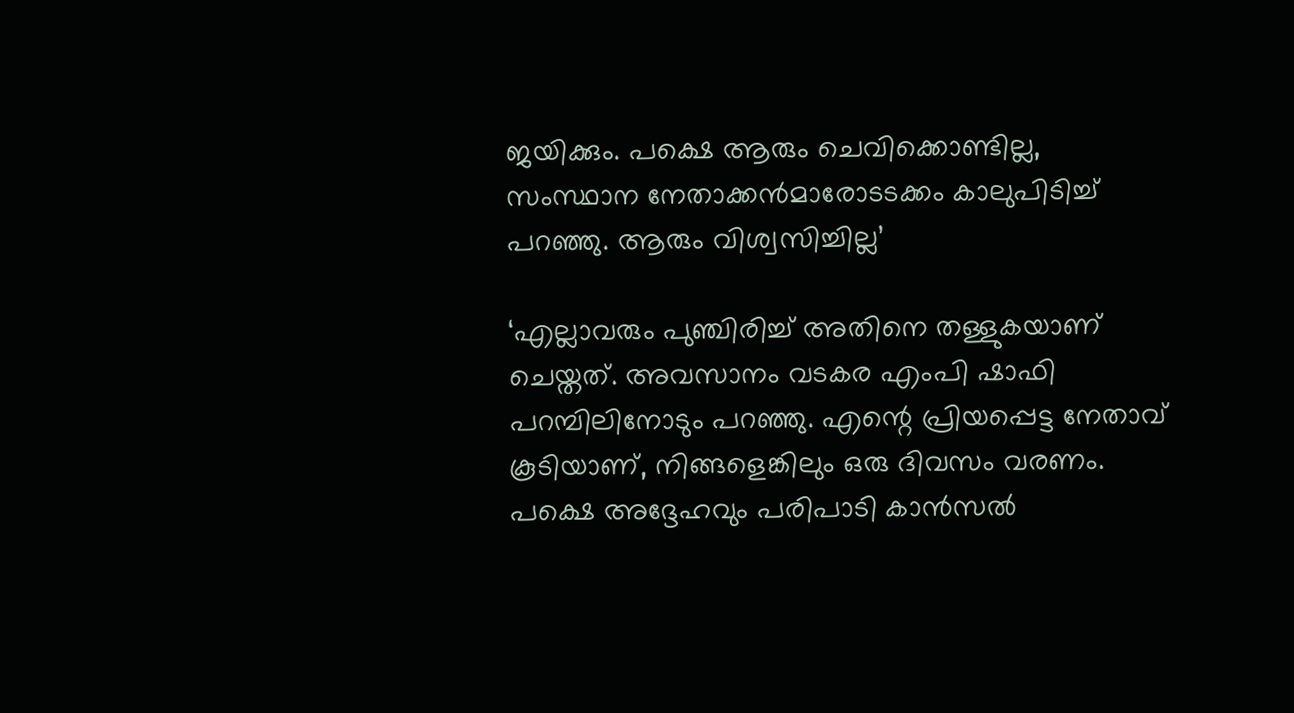ജയിക്കും. പക്ഷെ ആരും ചെവിക്കൊണ്ടില്ല, സംസ്ഥാന നേതാക്കന്‍മാരോടടക്കം കാലുപിടിച്ച് പറഞ്ഞു. ആരും വിശ്വസിച്ചില്ല’

‘എല്ലാവരും പുഞ്ചിരിച്ച് അതിനെ തള്ളുകയാണ് ചെയ്തത്. അവസാനം വടകര എംപി ഷാഫി പറമ്പിലിനോടും പറഞ്ഞു. എന്റെ പ്രിയപ്പെട്ട നേതാവ് കൂടിയാണ്, നിങ്ങളെങ്കിലും ഒരു ദിവസം വരണം. പക്ഷെ അദ്ദേഹവും പരിപാടി കാന്‍സല്‍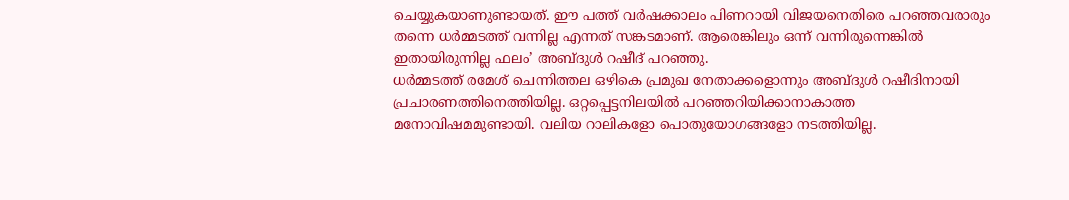ചെയ്യുകയാണുണ്ടായത്. ഈ പത്ത് വര്‍ഷക്കാലം പിണറായി വിജയനെതിരെ പറഞ്ഞവരാരും തന്നെ ധര്‍മ്മടത്ത് വന്നില്ല എന്നത് സങ്കടമാണ്. ആരെങ്കിലും ഒന്ന് വന്നിരുന്നെങ്കില്‍ ഇതായിരുന്നില്ല ഫലം’ അബ്ദുള്‍ റഷീദ് പറഞ്ഞു.
ധര്‍മ്മടത്ത് രമേശ് ചെന്നിത്തല ഒഴികെ പ്രമുഖ നേതാക്കളൊന്നും അബ്ദുള്‍ റഷീദിനായി പ്രചാരണത്തിനെത്തിയില്ല. ഒറ്റപ്പെട്ടനിലയില്‍ പറഞ്ഞറിയിക്കാനാകാത്ത മനോവിഷമമുണ്ടായി. വലിയ റാലികളോ പൊതുയോഗങ്ങളോ നടത്തിയില്ല.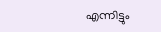എന്നിട്ടും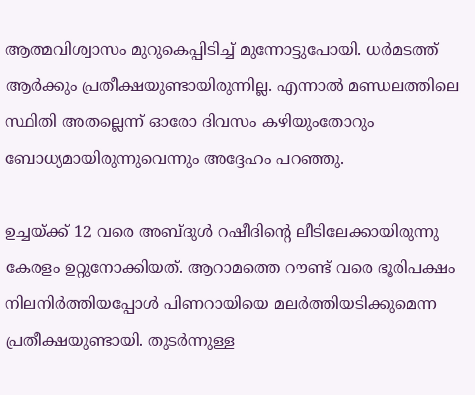ആത്മവിശ്വാസം മുറുകെപ്പിടിച്ച് മുന്നോട്ടുപോയി. ധര്‍മടത്ത് ആര്‍ക്കും പ്രതീക്ഷയുണ്ടായിരുന്നില്ല. എന്നാല്‍ മണ്ഡലത്തിലെ സ്ഥിതി അതല്ലെന്ന് ഓരോ ദിവസം കഴിയുംതോറും ബോധ്യമായിരുന്നുവെന്നും അദ്ദേഹം പറഞ്ഞു.

ഉച്ചയ്ക്ക് 12 വരെ അബ്ദുള്‍ റഷീദിന്റെ ലീടിലേക്കായിരുന്നു കേരളം ഉറ്റുനോക്കിയത്. ആറാമത്തെ റൗണ്ട് വരെ ഭൂരിപക്ഷം നിലനിര്‍ത്തിയപ്പോള്‍ പിണറായിയെ മലര്‍ത്തിയടിക്കുമെന്ന പ്രതീക്ഷയുണ്ടായി. തുടര്‍ന്നുള്ള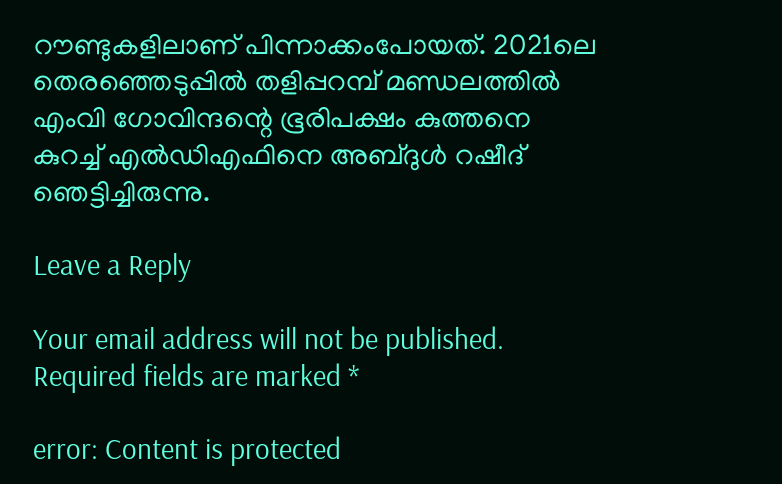റൗണ്ടുകളിലാണ് പിന്നാക്കംപോയത്. 2021ലെ തെരഞ്ഞെടുപ്പില്‍ തളിപ്പറമ്പ് മണ്ഡലത്തില്‍ എംവി ഗോവിന്ദന്റെ ഭൂരിപക്ഷം കുത്തനെ കുറച്ച് എല്‍ഡിഎഫിനെ അബ്ദുള്‍ റഷീദ് ഞെട്ടിച്ചിരുന്നു.

Leave a Reply

Your email address will not be published. Required fields are marked *

error: Content is protected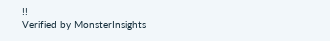!!
Verified by MonsterInsights